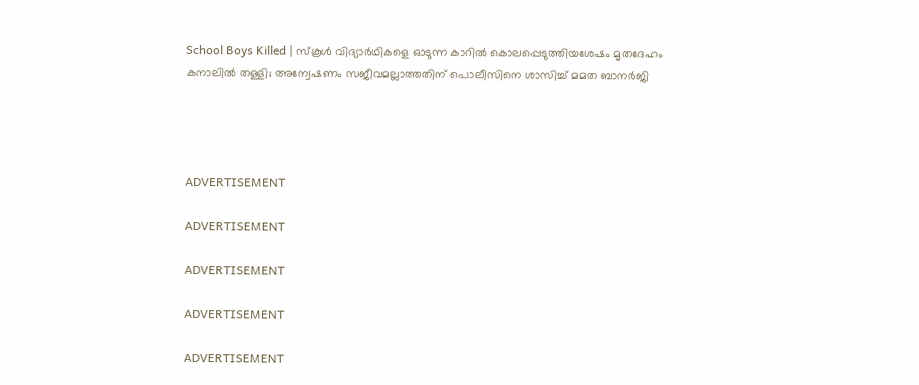School Boys Killed | സ്‌കൂള്‍ വിദ്യാര്‍ഥികളെ ഓടുന്ന കാറില്‍ കൊലപ്പെടുത്തിയശേഷം മൃതദേഹം കനാലില്‍ തള്ളി; അന്വേഷണം സജീവമല്ലാത്തതിന് പൊലീസിനെ ശാസിച്ച് മമത ബാനര്‍ജി




ADVERTISEMENT

ADVERTISEMENT

ADVERTISEMENT

ADVERTISEMENT

ADVERTISEMENT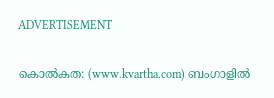ADVERTISEMENT

കൊല്‍കത: (www.kvartha.com) ബംഗാളില്‍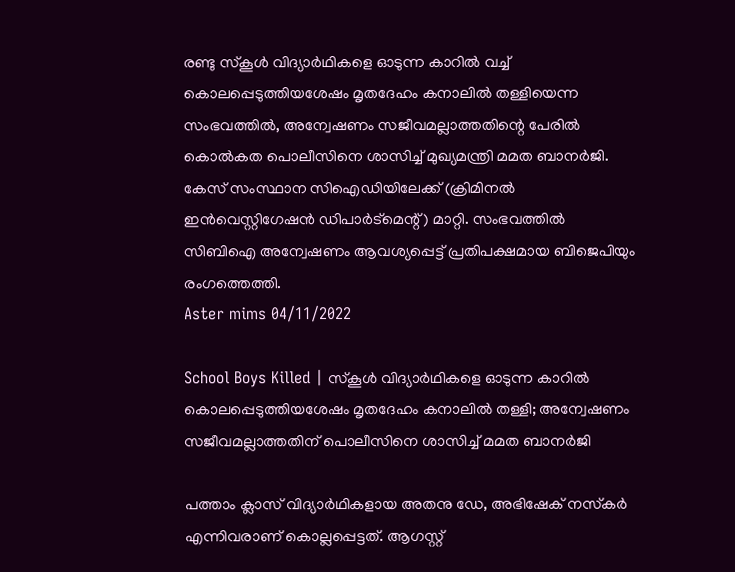രണ്ടു സ്‌കൂള്‍ വിദ്യാര്‍ഥികളെ ഓടുന്ന കാറില്‍ വച്ച് കൊലപ്പെടുത്തിയശേഷം മൃതദേഹം കനാലില്‍ തള്ളിയെന്ന സംഭവത്തില്‍, അന്വേഷണം സജീവമല്ലാത്തതിന്റെ പേരില്‍ കൊല്‍കത പൊലീസിനെ ശാസിച്ച് മുഖ്യമന്ത്രി മമത ബാനര്‍ജി. കേസ് സംസ്ഥാന സിഐഡിയിലേക്ക് (ക്രിമിനല്‍ ഇന്‍വെസ്റ്റിഗേഷന്‍ ഡിപാര്‍ട്മെന്റ്) മാറ്റി. സംഭവത്തില്‍ സിബിഐ അന്വേഷണം ആവശ്യപ്പെട്ട് പ്രതിപക്ഷമായ ബിജെപിയും രംഗത്തെത്തി.
Aster mims 04/11/2022

School Boys Killed | സ്‌കൂള്‍ വിദ്യാര്‍ഥികളെ ഓടുന്ന കാറില്‍ കൊലപ്പെടുത്തിയശേഷം മൃതദേഹം കനാലില്‍ തള്ളി; അന്വേഷണം സജീവമല്ലാത്തതിന് പൊലീസിനെ ശാസിച്ച് മമത ബാനര്‍ജി

പത്താം ക്ലാസ് വിദ്യാര്‍ഥികളായ അതനു ഡേ, അഭിഷേക് നസ്‌കര്‍ എന്നിവരാണ് കൊല്ലപ്പെട്ടത്. ആഗസ്റ്റ്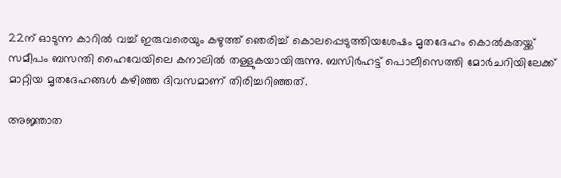22ന് ഓടുന്ന കാറില്‍ വച്ച് ഇരുവരെയും കഴുത്ത് ഞെരിച്ച് കൊലപ്പെടുത്തിയശേഷം മൃതദേഹം കൊല്‍കതയ്ക്ക് സമീപം ബസന്തി ഹൈവേയിലെ കനാലില്‍ തള്ളുകയായിരുന്നു. ബസിര്‍ഹട്ട് പൊലീസെത്തി മോര്‍ചറിയിലേക്ക് മാറ്റിയ മൃതദേഹങ്ങള്‍ കഴിഞ്ഞ ദിവസമാണ് തിരിച്ചറിഞ്ഞത്.

അജ്ഞാത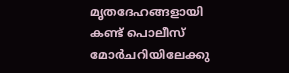മൃതദേഹങ്ങളായി കണ്ട് പൊലീസ് മോര്‍ചറിയിലേക്കു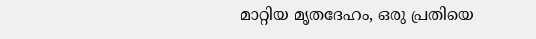മാറ്റിയ മൃതദേഹം, ഒരു പ്രതിയെ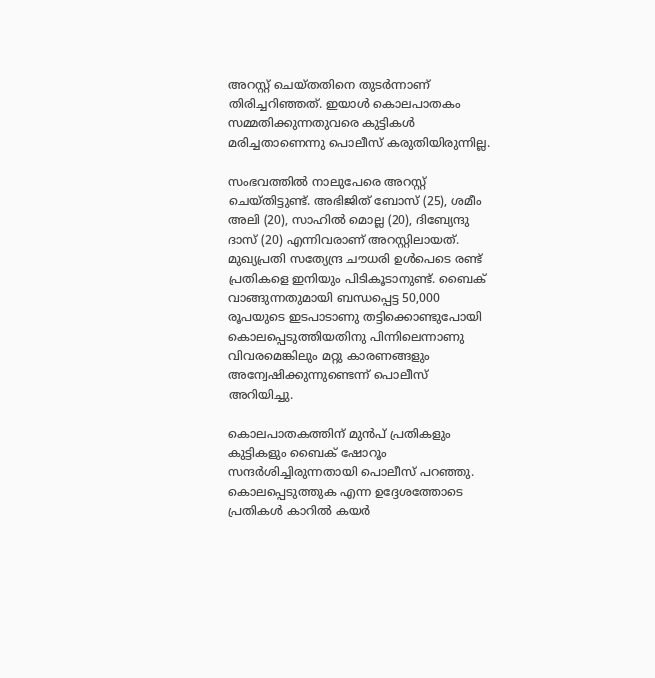അറസ്റ്റ് ചെയ്തതിനെ തുടര്‍ന്നാണ് തിരിച്ചറിഞ്ഞത്. ഇയാള്‍ കൊലപാതകം സമ്മതിക്കുന്നതുവരെ കുട്ടികള്‍ മരിച്ചതാണെന്നു പൊലീസ് കരുതിയിരുന്നില്ല.

സംഭവത്തില്‍ നാലുപേരെ അറസ്റ്റ് ചെയ്തിട്ടുണ്ട്. അഭിജിത് ബോസ് (25), ശമീം അലി (20), സാഹില്‍ മൊല്ല (20), ദിബ്യേന്ദു ദാസ് (20) എന്നിവരാണ് അറസ്റ്റിലായത്. മുഖ്യപ്രതി സത്യേന്ദ്ര ചൗധരി ഉള്‍പെടെ രണ്ട് പ്രതികളെ ഇനിയും പിടികൂടാനുണ്ട്. ബൈക് വാങ്ങുന്നതുമായി ബന്ധപ്പെട്ട 50,000 രൂപയുടെ ഇടപാടാണു തട്ടിക്കൊണ്ടുപോയി കൊലപ്പെടുത്തിയതിനു പിന്നിലെന്നാണു വിവരമെങ്കിലും മറ്റു കാരണങ്ങളും അന്വേഷിക്കുന്നുണ്ടെന്ന് പൊലീസ് അറിയിച്ചു.

കൊലപാതകത്തിന് മുന്‍പ് പ്രതികളും കുട്ടികളും ബൈക് ഷോറൂം സന്ദര്‍ശിച്ചിരുന്നതായി പൊലീസ് പറഞ്ഞു. കൊലപ്പെടുത്തുക എന്ന ഉദ്ദേശത്തോടെ പ്രതികള്‍ കാറില്‍ കയര്‍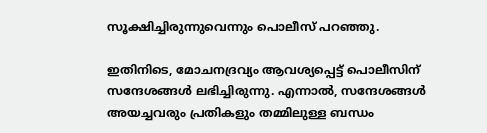സൂക്ഷിച്ചിരുന്നുവെന്നും പൊലീസ് പറഞ്ഞു.

ഇതിനിടെ, മോചനദ്രവ്യം ആവശ്യപ്പെട്ട് പൊലീസിന് സന്ദേശങ്ങള്‍ ലഭിച്ചിരുന്നു. എന്നാല്‍, സന്ദേശങ്ങള്‍ അയച്ചവരും പ്രതികളും തമ്മിലുള്ള ബന്ധം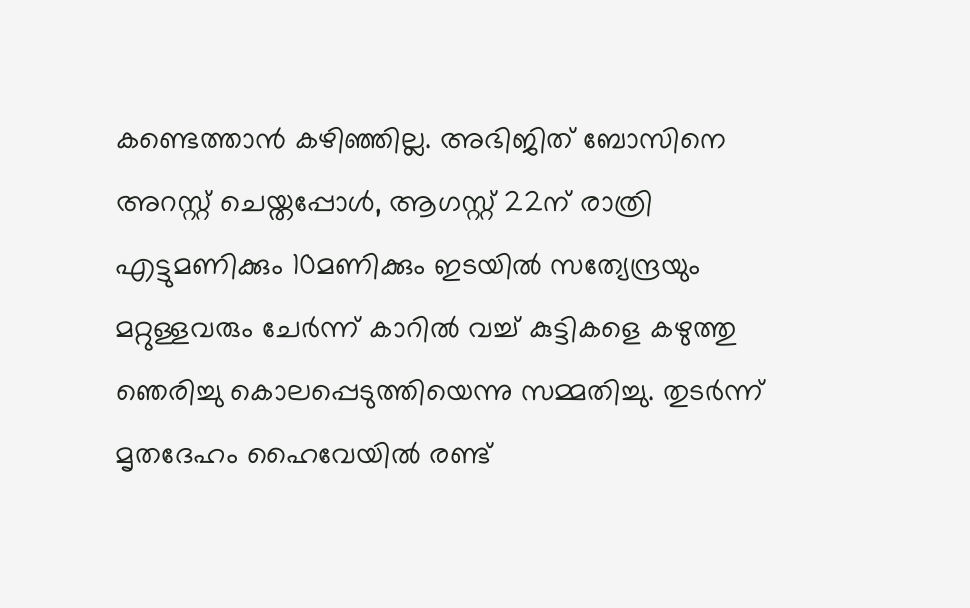കണ്ടെത്താന്‍ കഴിഞ്ഞില്ല. അഭിജിത് ബോസിനെ അറസ്റ്റ് ചെയ്തപ്പോള്‍, ആഗസ്റ്റ് 22ന് രാത്രി എട്ടുമണിക്കും 10മണിക്കും ഇടയില്‍ സത്യേന്ദ്രയും മറ്റുള്ളവരും ചേര്‍ന്ന് കാറില്‍ വച്ച് കുട്ടികളെ കഴുത്തു ഞെരിച്ചു കൊലപ്പെടുത്തിയെന്നു സമ്മതിച്ചു. തുടര്‍ന്ന് മൃതദേഹം ഹൈവേയില്‍ രണ്ട്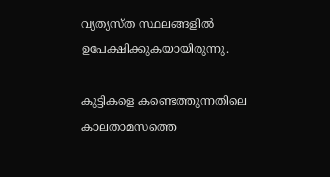വ്യത്യസ്ത സ്ഥലങ്ങളില്‍ ഉപേക്ഷിക്കുകയായിരുന്നു.

കുട്ടികളെ കണ്ടെത്തുന്നതിലെ കാലതാമസത്തെ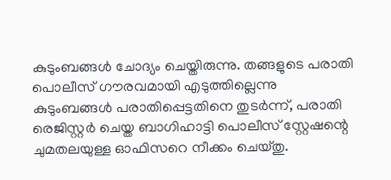കുടുംബങ്ങള്‍ ചോദ്യം ചെയ്തിരുന്നു. തങ്ങളുടെ പരാതി പൊലീസ് ഗൗരവമായി എടുത്തില്ലെന്നു കുടുംബങ്ങള്‍ പരാതിപ്പെട്ടതിനെ തുടര്‍ന്ന്, പരാതി രെജിസ്റ്റര്‍ ചെയ്ത ബാഗിഹാട്ടി പൊലീസ് സ്റ്റേഷന്റെ ചുമതലയുള്ള ഓഫിസറെ നീക്കം ചെയ്തു.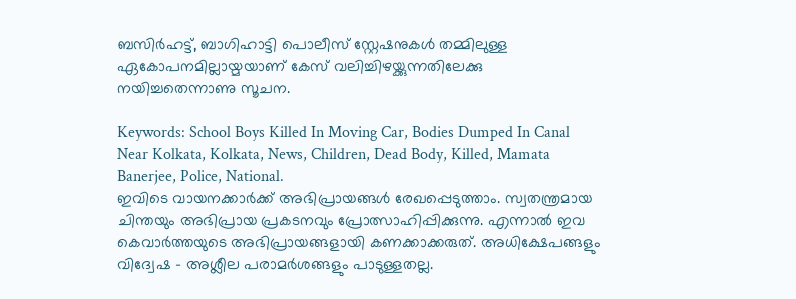ബസിര്‍ഹട്ട്, ബാഗിഹാട്ടി പൊലീസ് സ്റ്റേഷനുകള്‍ തമ്മിലുള്ള ഏകോപനമില്ലായ്മയാണ് കേസ് വലിച്ചിഴയ്ക്കുന്നതിലേക്കു നയിച്ചതെന്നാണു സൂചന.

Keywords: School Boys Killed In Moving Car, Bodies Dumped In Canal Near Kolkata, Kolkata, News, Children, Dead Body, Killed, Mamata Banerjee, Police, National.
ഇവിടെ വായനക്കാർക്ക് അഭിപ്രായങ്ങൾ രേഖപ്പെടുത്താം. സ്വതന്ത്രമായ ചിന്തയും അഭിപ്രായ പ്രകടനവും പ്രോത്സാഹിപ്പിക്കുന്നു. എന്നാൽ ഇവ കെവാർത്തയുടെ അഭിപ്രായങ്ങളായി കണക്കാക്കരുത്. അധിക്ഷേപങ്ങളും വിദ്വേഷ - അശ്ലീല പരാമർശങ്ങളും പാടുള്ളതല്ല.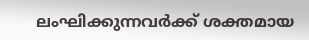ലംഘിക്കുന്നവർക്ക് ശക്തമായ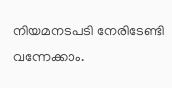നിയമനടപടി നേരിടേണ്ടി വന്നേക്കാം.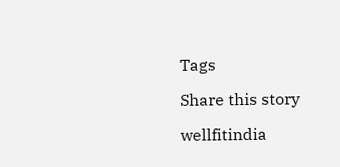Tags

Share this story

wellfitindia